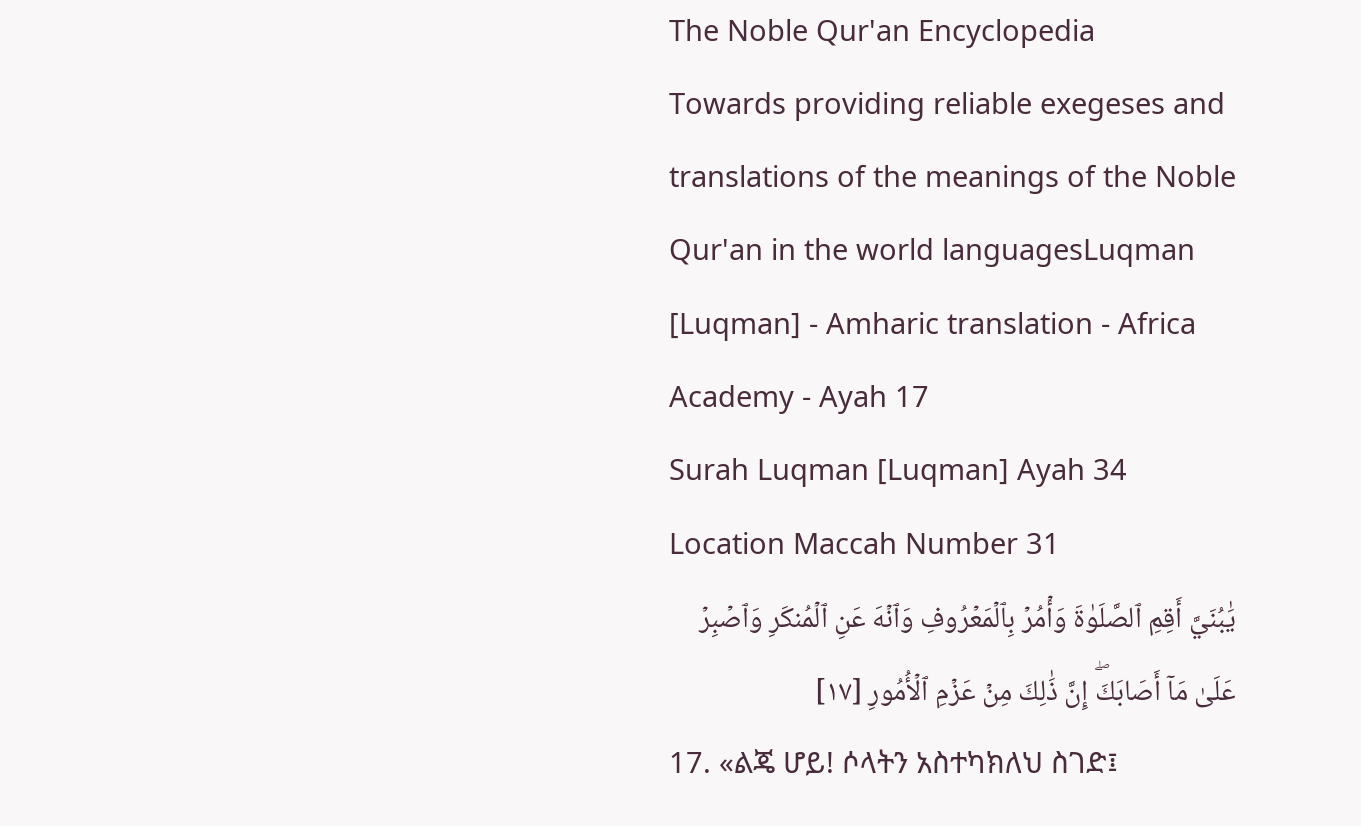The Noble Qur'an Encyclopedia
Towards providing reliable exegeses and translations of the meanings of the Noble Qur'an in the world languagesLuqman [Luqman] - Amharic translation - Africa Academy - Ayah 17
Surah Luqman [Luqman] Ayah 34 Location Maccah Number 31
يَٰبُنَيَّ أَقِمِ ٱلصَّلَوٰةَ وَأۡمُرۡ بِٱلۡمَعۡرُوفِ وَٱنۡهَ عَنِ ٱلۡمُنكَرِ وَٱصۡبِرۡ عَلَىٰ مَآ أَصَابَكَۖ إِنَّ ذَٰلِكَ مِنۡ عَزۡمِ ٱلۡأُمُورِ [١٧]
17. «ልጄ ሆይ! ሶላትን አስተካክለህ ስገድ፤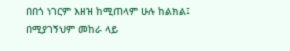በበጎ ነገርም እዘዝ ከሚጠላም ሁሉ ከልክል፤ በሚያገኝህም መከራ ላይ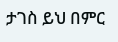ታገስ ይህ በምር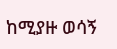ከሚያዙ ወሳኝ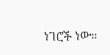ነገሮች ነው።